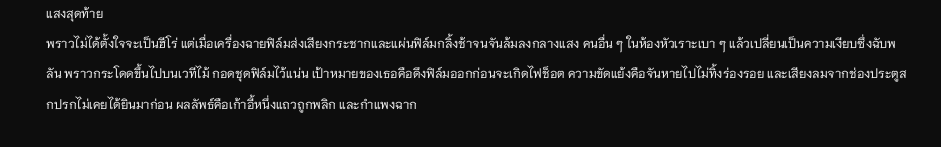แสงสุดท้าย
พราวไม่ได้ตั้งใจจะเป็นฮีโร่ แต่เมื่อเครื่องฉายฟิล์มส่งเสียงกระชากและแผ่นฟิล์มกลิ้งช้าจนจันล้มลงกลางแสง คนอื่น ๆ ในห้องหัวเราะเบา ๆ แล้วเปลี่ยนเป็นความเงียบซึ่งฉับพลัน พราวกระโดดขึ้นไปบนเวทีไม้ กอดชุดฟิล์มไว้แน่น เป้าหมายของเธอคือดึงฟิล์มออกก่อนจะเกิดไฟช็อต ความขัดแย้งคือจันหายไปไม่ทิ้งร่องรอย และเสียงลมจากช่องประตูสกปรกไม่เคยได้ยินมาก่อน ผลลัพธ์คือเก้าอี้หนึ่งแถวถูกพลิก และกำแพงฉาก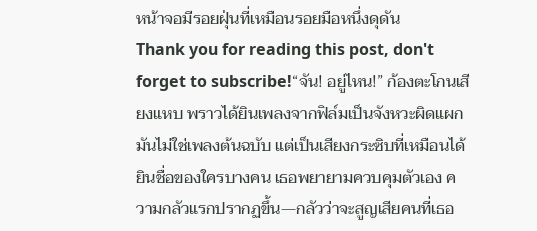หน้าจอมีรอยฝุ่นที่เหมือนรอยมือหนึ่งดุดัน
Thank you for reading this post, don't forget to subscribe!“จัน! อยู่ไหน!” ก้องตะโกนเสียงแหบ พราวได้ยินเพลงจากฟิล์มเป็นจังหวะผิดแผก มันไม่ใช่เพลงต้นฉบับ แต่เป็นเสียงกระซิบที่เหมือนได้ยินชื่อของใครบางคน เธอพยายามควบคุมตัวเอง ความกลัวแรกปรากฏขึ้น—กลัวว่าจะสูญเสียคนที่เธอ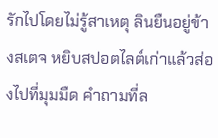รักไปโดยไม่รู้สาเหตุ ลินยืนอยู่ข้างสเตจ หยิบสปอตไลต์เก่าแล้วส่องไปที่มุมมืด คำถามที่ล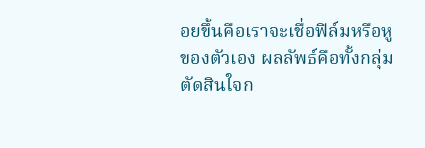อยขึ้นคือเราจะเชื่อฟิล์มหรือหูของตัวเอง ผลลัพธ์คือทั้งกลุ่มตัดสินใจก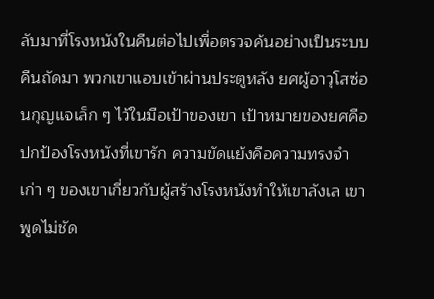ลับมาที่โรงหนังในคืนต่อไปเพื่อตรวจค้นอย่างเป็นระบบ
คืนถัดมา พวกเขาแอบเข้าผ่านประตูหลัง ยศผู้อาวุโสซ่อนกุญแจเล็ก ๆ ไว้ในมือเป้าของเขา เป้าหมายของยศคือปกป้องโรงหนังที่เขารัก ความขัดแย้งคือความทรงจำเก่า ๆ ของเขาเกี่ยวกับผู้สร้างโรงหนังทำให้เขาลังเล เขาพูดไม่ชัด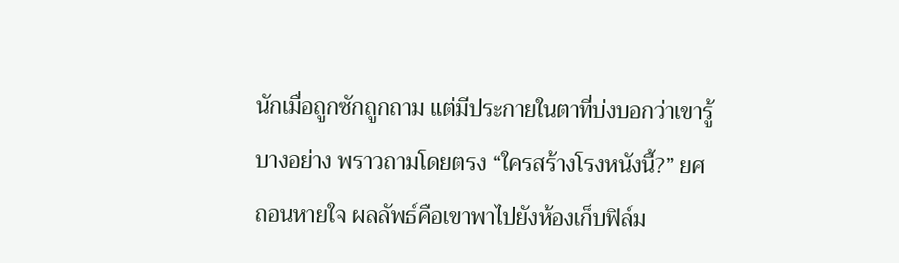นักเมื่อถูกซักถูกถาม แต่มีประกายในตาที่บ่งบอกว่าเขารู้บางอย่าง พราวถามโดยตรง “ใครสร้างโรงหนังนี้?” ยศถอนหายใจ ผลลัพธ์คือเขาพาไปยังห้องเก็บฟิล์ม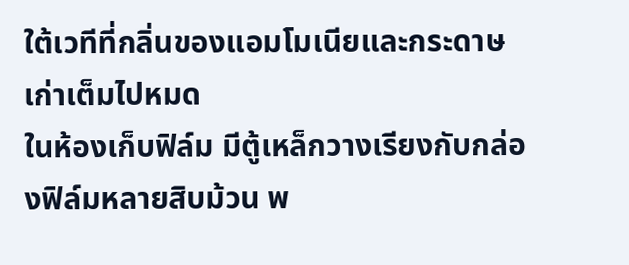ใต้เวทีที่กลิ่นของแอมโมเนียและกระดาษเก่าเต็มไปหมด
ในห้องเก็บฟิล์ม มีตู้เหล็กวางเรียงกับกล่องฟิล์มหลายสิบม้วน พ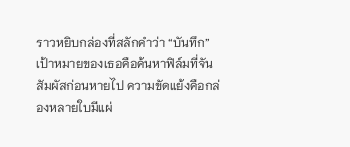ราวหยิบกล่องที่สลักคำว่า “บันทึก” เป้าหมายของเธอคือค้นหาฟิล์มที่จันสัมผัสก่อนหายไป ความขัดแย้งคือกล่องหลายใบมีแผ่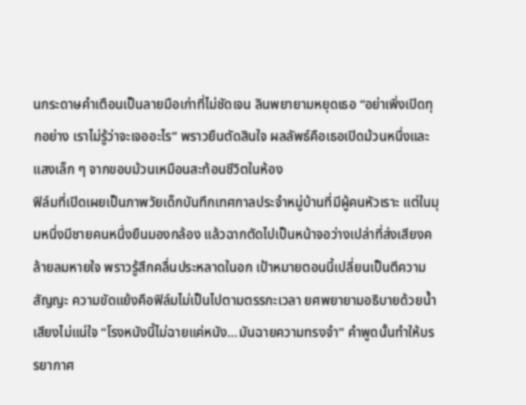นกระดาษคำเตือนเป็นลายมือเก่าที่ไม่ชัดเจน ลินพยายามหยุดเธอ “อย่าเพิ่งเปิดทุกอย่าง เราไม่รู้ว่าจะเจออะไร” พราวยืนตัดสินใจ ผลลัพธ์คือเธอเปิดม้วนหนึ่งและแสงเล็ก ๆ จากขอบม้วนเหมือนสะท้อนชีวิตในห้อง
ฟิล์มที่เปิดเผยเป็นภาพวัยเด็กบันทึกเทศกาลประจำหมู่บ้านที่มีผู้คนหัวเราะ แต่ในมุมหนึ่งมีชายคนหนึ่งยืนมองกล้อง แล้วฉากตัดไปเป็นหน้าจอว่างเปล่าที่ส่งเสียงคล้ายลมหายใจ พราวรู้สึกคลื่นประหลาดในอก เป้าหมายตอนนี้เปลี่ยนเป็นตีความสัญญะ ความขัดแย้งคือฟิล์มไม่เป็นไปตามตรรกะเวลา ยศพยายามอธิบายด้วยน้ำเสียงไม่แน่ใจ “โรงหนังนี้ไม่ฉายแค่หนัง…มันฉายความทรงจำ” คำพูดนั้นทำให้บรรยากาศ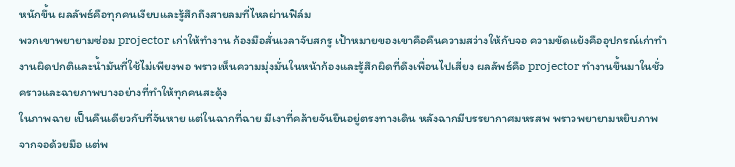หนักขึ้น ผลลัพธ์คือทุกคนเงียบและรู้สึกถึงสายลมที่ไหลผ่านฟิล์ม
พวกเขาพยายามซ่อม projector เก่าให้ทำงาน ก้องมือสั่นเวลาจับสกรู เป้าหมายของเขาคือคืนความสว่างให้กับจอ ความขัดแย้งคืออุปกรณ์เก่าทำงานผิดปกติและน้ำมันที่ใช้ไม่เพียงพอ พราวเห็นความมุ่งมั่นในหน้าก้องและรู้สึกผิดที่ดึงเพื่อนไปเสี่ยง ผลลัพธ์คือ projector ทำงานขึ้นมาในชั่วคราวและฉายภาพบางอย่างที่ทำให้ทุกคนสะดุ้ง
ในภาพฉาย เป็นคืนเดียวกับที่จันหาย แต่ในฉากที่ฉาย มีเงาที่คล้ายจันยืนอยู่ตรงทางเดิน หลังฉากมีบรรยากาศมหรสพ พราวพยายามหยิบภาพจากจอด้วยมือ แต่พ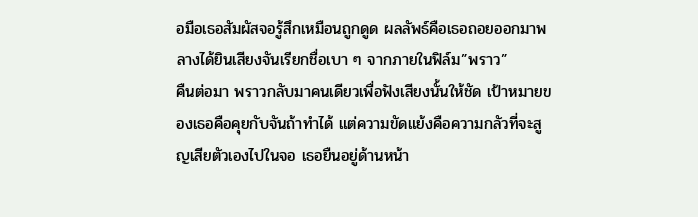อมือเธอสัมผัสจอรู้สึกเหมือนถูกดูด ผลลัพธ์คือเธอถอยออกมาพลางได้ยินเสียงจันเรียกชื่อเบา ๆ จากภายในฟิล์ม”พราว”
คืนต่อมา พราวกลับมาคนเดียวเพื่อฟังเสียงนั้นให้ชัด เป้าหมายของเธอคือคุยกับจันถ้าทำได้ แต่ความขัดแย้งคือความกลัวที่จะสูญเสียตัวเองไปในจอ เธอยืนอยู่ด้านหน้า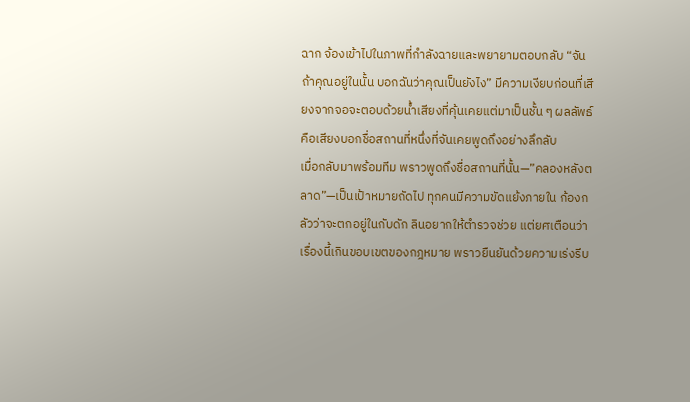ฉาก จ้องเข้าไปในภาพที่กำลังฉายและพยายามตอบกลับ “จัน ถ้าคุณอยู่ในนั้น บอกฉันว่าคุณเป็นยังไง” มีความเงียบก่อนที่เสียงจากจอจะตอบด้วยน้ำเสียงที่คุ้นเคยแต่มาเป็นชั้น ๆ ผลลัพธ์คือเสียงบอกชื่อสถานที่หนึ่งที่จันเคยพูดถึงอย่างลึกลับ
เมื่อกลับมาพร้อมทีม พราวพูดถึงชื่อสถานที่นั้น—”คลองหลังตลาด”—เป็นเป้าหมายถัดไป ทุกคนมีความขัดแย้งภายใน ก้องกลัวว่าจะตกอยู่ในกับดัก ลินอยากให้ตำรวจช่วย แต่ยศเตือนว่าเรื่องนี้เกินขอบเขตของกฎหมาย พราวยืนยันด้วยความเร่งรีบ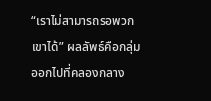“เราไม่สามารถรอพวกเขาได้” ผลลัพธ์คือกลุ่มออกไปที่คลองกลาง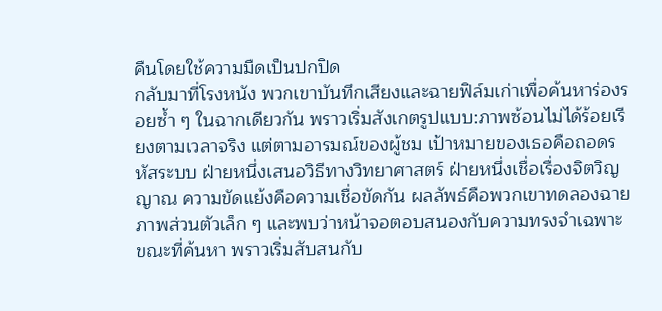คืนโดยใช้ความมืดเป็นปกปิด
กลับมาที่โรงหนัง พวกเขาบันทึกเสียงและฉายฟิล์มเก่าเพื่อค้นหาร่องรอยซ้ำ ๆ ในฉากเดียวกัน พราวเริ่มสังเกตรูปแบบ:ภาพซ้อนไม่ได้ร้อยเรียงตามเวลาจริง แต่ตามอารมณ์ของผู้ชม เป้าหมายของเธอคือถอดรหัสระบบ ฝ่ายหนึ่งเสนอวิธีทางวิทยาศาสตร์ ฝ่ายหนึ่งเชื่อเรื่องจิตวิญญาณ ความขัดแย้งคือความเชื่อขัดกัน ผลลัพธ์คือพวกเขาทดลองฉายภาพส่วนตัวเล็ก ๆ และพบว่าหน้าจอตอบสนองกับความทรงจำเฉพาะ
ขณะที่ค้นหา พราวเริ่มสับสนกับ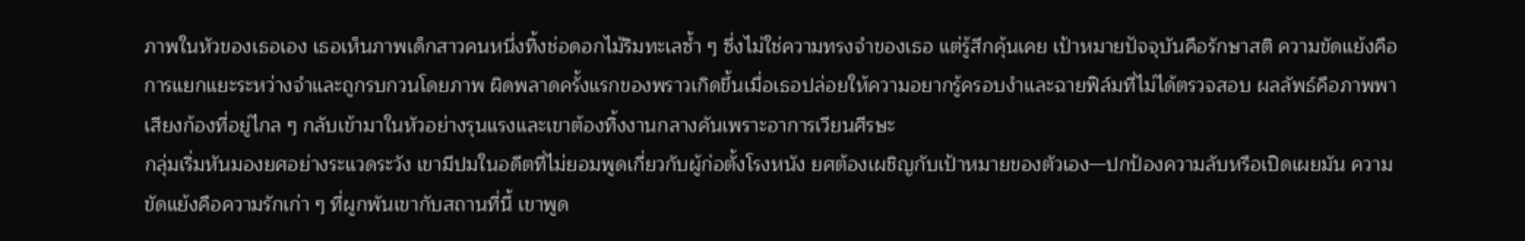ภาพในหัวของเธอเอง เธอเห็นภาพเด็กสาวคนหนึ่งทิ้งช่อดอกไม้ริมทะเลซ้ำ ๆ ซึ่งไม่ใช่ความทรงจำของเธอ แต่รู้สึกคุ้นเคย เป้าหมายปัจจุบันคือรักษาสติ ความขัดแย้งคือการแยกแยะระหว่างจำและถูกรบกวนโดยภาพ ผิดพลาดครั้งแรกของพราวเกิดขึ้นเมื่อเธอปล่อยให้ความอยากรู้ครอบงำและฉายฟิล์มที่ไม่ได้ตรวจสอบ ผลลัพธ์คือภาพพาเสียงก้องที่อยู่ไกล ๆ กลับเข้ามาในหัวอย่างรุนแรงและเขาต้องทิ้งงานกลางคันเพราะอาการเวียนศีรษะ
กลุ่มเริ่มหันมองยศอย่างระแวดระวัง เขามีปมในอดีตที่ไม่ยอมพูดเกี่ยวกับผู้ก่อตั้งโรงหนัง ยศต้องเผชิญกับเป้าหมายของตัวเอง—ปกป้องความลับหรือเปิดเผยมัน ความขัดแย้งคือความรักเก่า ๆ ที่ผูกพันเขากับสถานที่นี้ เขาพูด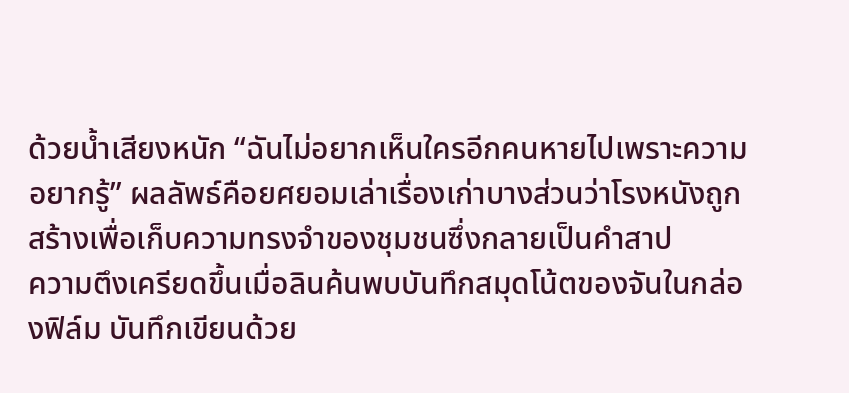ด้วยน้ำเสียงหนัก “ฉันไม่อยากเห็นใครอีกคนหายไปเพราะความอยากรู้” ผลลัพธ์คือยศยอมเล่าเรื่องเก่าบางส่วนว่าโรงหนังถูกสร้างเพื่อเก็บความทรงจำของชุมชนซึ่งกลายเป็นคำสาป
ความตึงเครียดขึ้นเมื่อลินค้นพบบันทึกสมุดโน้ตของจันในกล่องฟิล์ม บันทึกเขียนด้วย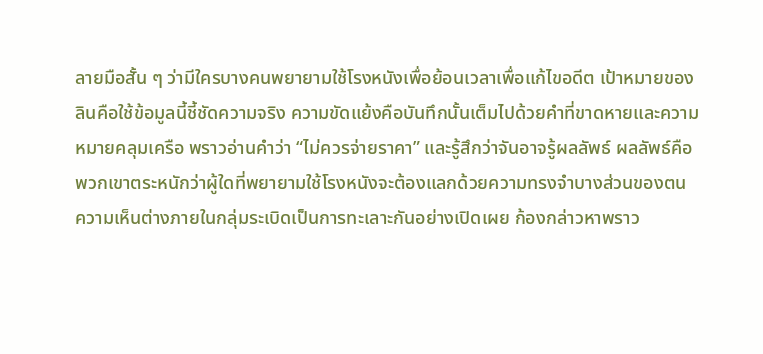ลายมือสั้น ๆ ว่ามีใครบางคนพยายามใช้โรงหนังเพื่อย้อนเวลาเพื่อแก้ไขอดีต เป้าหมายของลินคือใช้ข้อมูลนี้ชี้ชัดความจริง ความขัดแย้งคือบันทึกนั้นเต็มไปด้วยคำที่ขาดหายและความหมายคลุมเครือ พราวอ่านคำว่า “ไม่ควรจ่ายราคา” และรู้สึกว่าจันอาจรู้ผลลัพธ์ ผลลัพธ์คือพวกเขาตระหนักว่าผู้ใดที่พยายามใช้โรงหนังจะต้องแลกด้วยความทรงจำบางส่วนของตน
ความเห็นต่างภายในกลุ่มระเบิดเป็นการทะเลาะกันอย่างเปิดเผย ก้องกล่าวหาพราว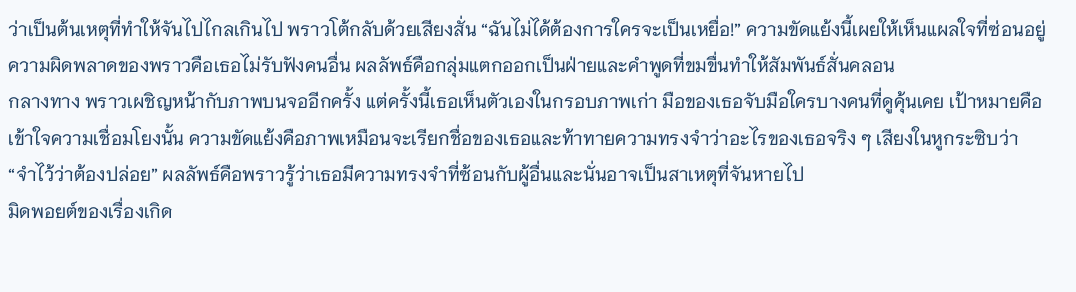ว่าเป็นต้นเหตุที่ทำให้จันไปไกลเกินไป พราวโต้กลับด้วยเสียงสั่น “ฉันไม่ได้ต้องการใครจะเป็นเหยื่อ!” ความขัดแย้งนี้เผยให้เห็นแผลใจที่ซ่อนอยู่ ความผิดพลาดของพราวคือเธอไม่รับฟังคนอื่น ผลลัพธ์คือกลุ่มแตกออกเป็นฝ่ายและคำพูดที่ขมขื่นทำให้สัมพันธ์สั่นคลอน
กลางทาง พราวเผชิญหน้ากับภาพบนจออีกครั้ง แต่ครั้งนี้เธอเห็นตัวเองในกรอบภาพเก่า มือของเธอจับมือใครบางคนที่ดูคุ้นเคย เป้าหมายคือเข้าใจความเชื่อมโยงนั้น ความขัดแย้งคือภาพเหมือนจะเรียกชื่อของเธอและท้าทายความทรงจำว่าอะไรของเธอจริง ๆ เสียงในหูกระซิบว่า “จำไว้ว่าต้องปล่อย” ผลลัพธ์คือพราวรู้ว่าเธอมีความทรงจำที่ซ้อนกับผู้อื่นและนั่นอาจเป็นสาเหตุที่จันหายไป
มิดพอยต์ของเรื่องเกิด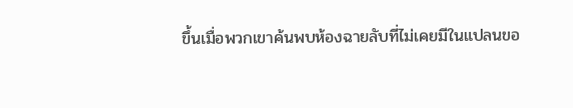ขึ้นเมื่อพวกเขาค้นพบห้องฉายลับที่ไม่เคยมีในแปลนขอ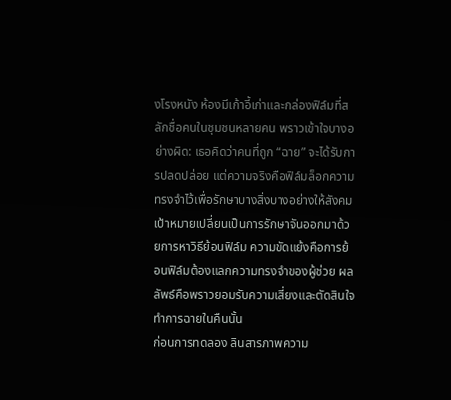งโรงหนัง ห้องมีเก้าอี้เก่าและกล่องฟิล์มที่สลักชื่อคนในชุมชนหลายคน พราวเข้าใจบางอย่างผิด: เธอคิดว่าคนที่ถูก “ฉาย” จะได้รับการปลดปล่อย แต่ความจริงคือฟิล์มล็อกความทรงจำไว้เพื่อรักษาบางสิ่งบางอย่างให้สังคม เป้าหมายเปลี่ยนเป็นการรักษาจันออกมาด้วยการหาวิธีย้อนฟิล์ม ความขัดแย้งคือการย้อนฟิล์มต้องแลกความทรงจำของผู้ช่วย ผลลัพธ์คือพราวยอมรับความเสี่ยงและตัดสินใจทำการฉายในคืนนั้น
ก่อนการทดลอง ลินสารภาพความ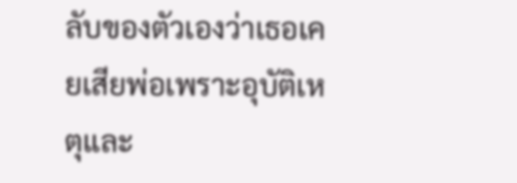ลับของตัวเองว่าเธอเคยเสียพ่อเพราะอุบัติเหตุและ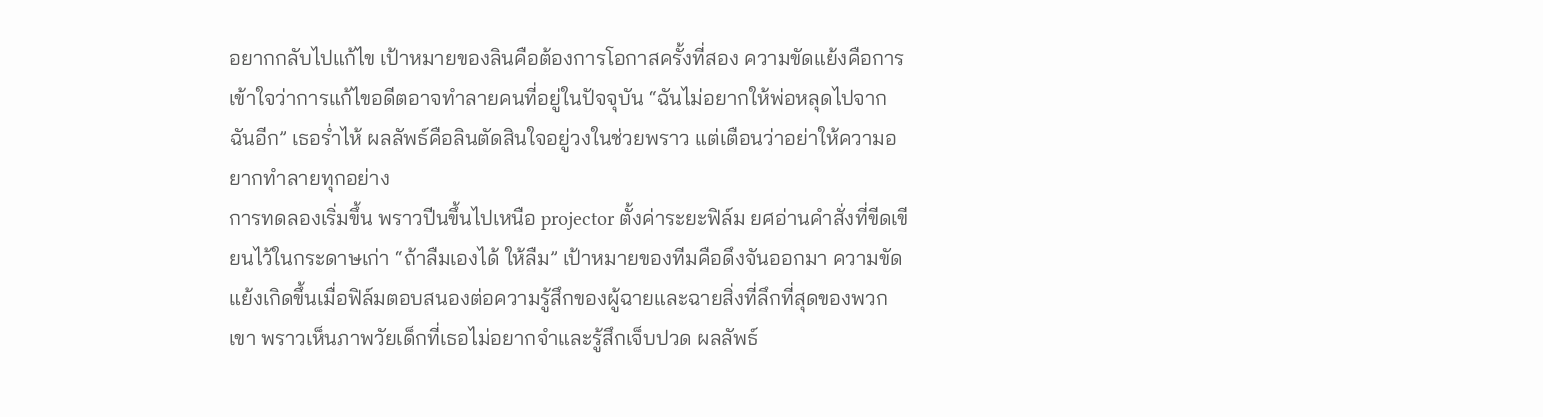อยากกลับไปแก้ไข เป้าหมายของลินคือต้องการโอกาสครั้งที่สอง ความขัดแย้งคือการเข้าใจว่าการแก้ไขอดีตอาจทำลายคนที่อยู่ในปัจจุบัน “ฉันไม่อยากให้พ่อหลุดไปจากฉันอีก” เธอร่ำไห้ ผลลัพธ์คือลินตัดสินใจอยู่วงในช่วยพราว แต่เตือนว่าอย่าให้ความอยากทำลายทุกอย่าง
การทดลองเริ่มขึ้น พราวปีนขึ้นไปเหนือ projector ตั้งค่าระยะฟิล์ม ยศอ่านคำสั่งที่ขีดเขียนไว้ในกระดาษเก่า “ถ้าลืมเองได้ ให้ลืม” เป้าหมายของทีมคือดึงจันออกมา ความขัดแย้งเกิดขึ้นเมื่อฟิล์มตอบสนองต่อความรู้สึกของผู้ฉายและฉายสิ่งที่ลึกที่สุดของพวกเขา พราวเห็นภาพวัยเด็กที่เธอไม่อยากจำและรู้สึกเจ็บปวด ผลลัพธ์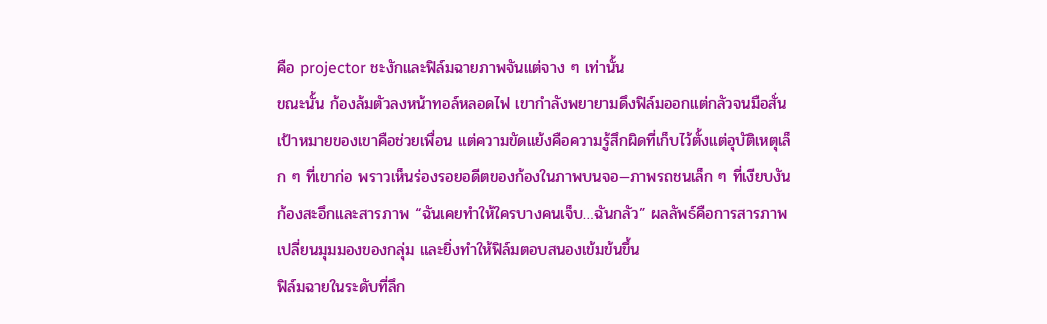คือ projector ชะงักและฟิล์มฉายภาพจันแต่จาง ๆ เท่านั้น
ขณะนั้น ก้องล้มตัวลงหน้าทอล์หลอดไฟ เขากำลังพยายามดึงฟิล์มออกแต่กลัวจนมือสั่น เป้าหมายของเขาคือช่วยเพื่อน แต่ความขัดแย้งคือความรู้สึกผิดที่เก็บไว้ตั้งแต่อุบัติเหตุเล็ก ๆ ที่เขาก่อ พราวเห็นร่องรอยอดีตของก้องในภาพบนจอ—ภาพรถชนเล็ก ๆ ที่เงียบงัน ก้องสะอึกและสารภาพ “ฉันเคยทำให้ใครบางคนเจ็บ…ฉันกลัว” ผลลัพธ์คือการสารภาพเปลี่ยนมุมมองของกลุ่ม และยิ่งทำให้ฟิล์มตอบสนองเข้มข้นขึ้น
ฟิล์มฉายในระดับที่ลึก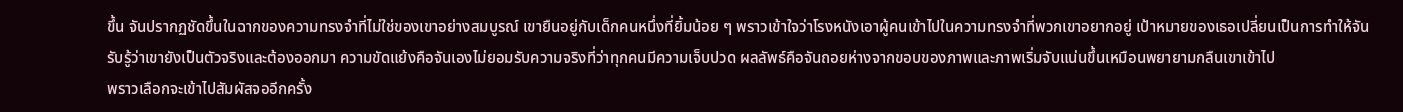ขึ้น จันปรากฏชัดขึ้นในฉากของความทรงจำที่ไม่ใช่ของเขาอย่างสมบูรณ์ เขายืนอยู่กับเด็กคนหนึ่งที่ยิ้มน้อย ๆ พราวเข้าใจว่าโรงหนังเอาผู้คนเข้าไปในความทรงจำที่พวกเขาอยากอยู่ เป้าหมายของเธอเปลี่ยนเป็นการทำให้จันรับรู้ว่าเขายังเป็นตัวจริงและต้องออกมา ความขัดแย้งคือจันเองไม่ยอมรับความจริงที่ว่าทุกคนมีความเจ็บปวด ผลลัพธ์คือจันถอยห่างจากขอบของภาพและภาพเริ่มจับแน่นขึ้นเหมือนพยายามกลืนเขาเข้าไป
พราวเลือกจะเข้าไปสัมผัสจออีกครั้ง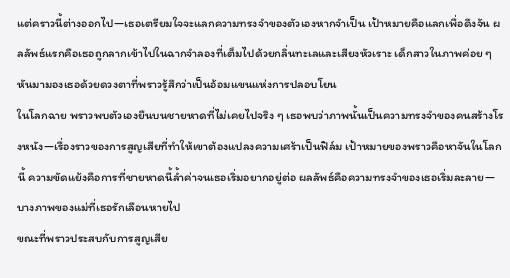แต่คราวนี้ต่างออกไป—เธอเตรียมใจจะแลกความทรงจำของตัวเองหากจำเป็น เป้าหมายคือแลกเพื่อดึงจัน ผลลัพธ์แรกคือเธอถูกลากเข้าไปในฉากจำลองที่เต็มไปด้วยกลิ่นทะเลและเสียงหัวเราะ เด็กสาวในภาพค่อย ๆ หันมามองเธอด้วยดวงตาที่พราวรู้สึกว่าเป็นอ้อมแขนแห่งการปลอบโยน
ในโลกฉาย พราวพบตัวเองยืนบนชายหาดที่ไม่เคยไปจริง ๆ เธอพบว่าภาพนั้นเป็นความทรงจำของคนสร้างโรงหนัง—เรื่องราวของการสูญเสียที่ทำให้เขาต้องแปลงความเศร้าเป็นฟิล์ม เป้าหมายของพราวคือหาจันในโลกนี้ ความขัดแย้งคือการที่ชายหาดนี้ล้ำค่าจนเธอเริ่มอยากอยู่ต่อ ผลลัพธ์คือความทรงจำของเธอเริ่มละลาย—บางภาพของแม่ที่เธอรักเลือนหายไป
ขณะที่พราวประสบกับการสูญเสีย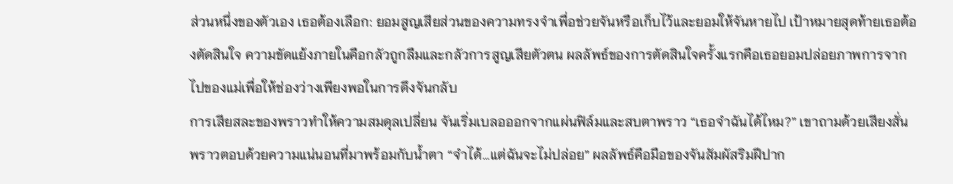ส่วนหนึ่งของตัวเอง เธอต้องเลือก: ยอมสูญเสียส่วนของความทรงจำเพื่อช่วยจันหรือเก็บไว้และยอมให้จันหายไป เป้าหมายสุดท้ายเธอต้องตัดสินใจ ความขัดแย้งภายในคือกลัวถูกลืมและกลัวการสูญเสียตัวตน ผลลัพธ์ของการตัดสินใจครั้งแรกคือเธอยอมปล่อยภาพการจากไปของแม่เพื่อให้ช่องว่างเพียงพอในการดึงจันกลับ
การเสียสละของพราวทำให้ความสมดุลเปลี่ยน จันเริ่มเบลอออกจากแผ่นฟิล์มและสบตาพราว “เธอจำฉันได้ไหม?” เขาถามด้วยเสียงสั่น พราวตอบด้วยความแน่นอนที่มาพร้อมกับน้ำตา “จำได้…แต่ฉันจะไม่ปล่อย” ผลลัพธ์คือมือของจันสัมผัสริมฝีปาก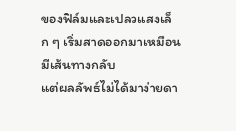ของฟิล์มและเปลวแสงเล็ก ๆ เริ่มสาดออกมาเหมือนมีเส้นทางกลับ
แต่ผลลัพธ์ไม่ได้มาง่ายดา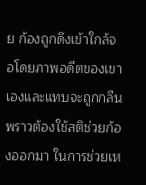ย ก้องถูกดึงเข้าใกล้จอโดยภาพอดีตของเขาเองและแทบจะถูกกลืน พราวต้องใช้สติช่วยก้องออกมา ในการช่วยเห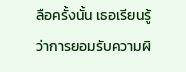ลือครั้งนั้น เธอเรียนรู้ว่าการยอมรับความผิ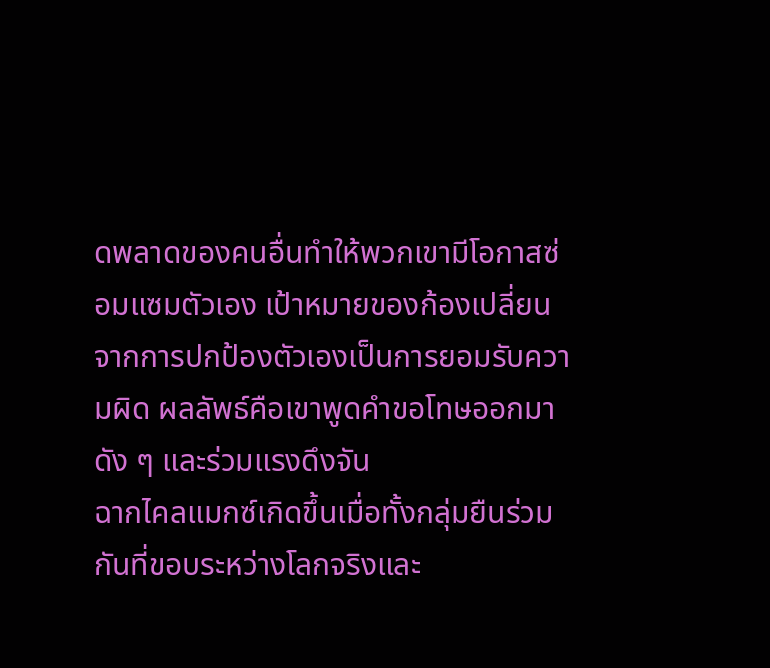ดพลาดของคนอื่นทำให้พวกเขามีโอกาสซ่อมแซมตัวเอง เป้าหมายของก้องเปลี่ยนจากการปกป้องตัวเองเป็นการยอมรับความผิด ผลลัพธ์คือเขาพูดคำขอโทษออกมาดัง ๆ และร่วมแรงดึงจัน
ฉากไคลแมกซ์เกิดขึ้นเมื่อทั้งกลุ่มยืนร่วมกันที่ขอบระหว่างโลกจริงและ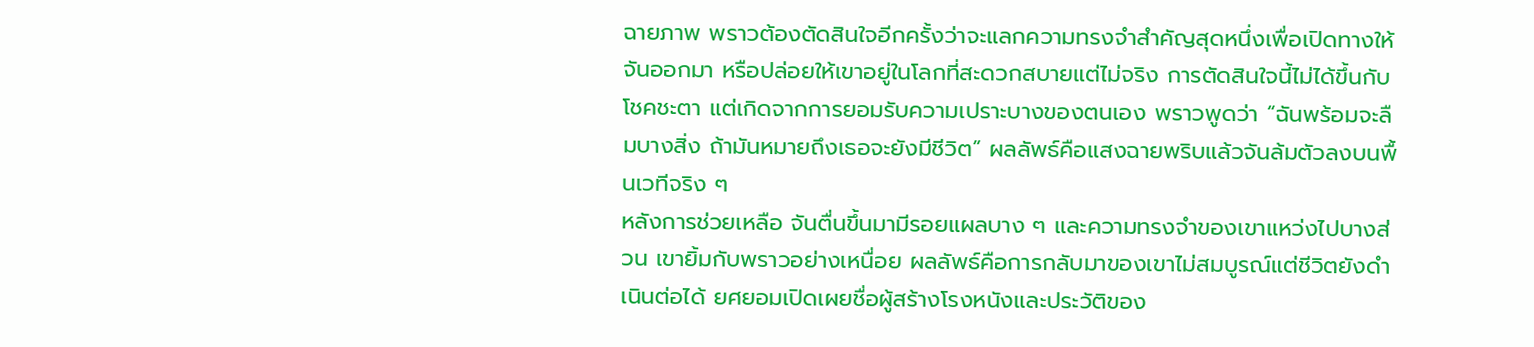ฉายภาพ พราวต้องตัดสินใจอีกครั้งว่าจะแลกความทรงจำสำคัญสุดหนึ่งเพื่อเปิดทางให้จันออกมา หรือปล่อยให้เขาอยู่ในโลกที่สะดวกสบายแต่ไม่จริง การตัดสินใจนี้ไม่ได้ขึ้นกับโชคชะตา แต่เกิดจากการยอมรับความเปราะบางของตนเอง พราวพูดว่า “ฉันพร้อมจะลืมบางสิ่ง ถ้ามันหมายถึงเธอจะยังมีชีวิต” ผลลัพธ์คือแสงฉายพริบแล้วจันล้มตัวลงบนพื้นเวทีจริง ๆ
หลังการช่วยเหลือ จันตื่นขึ้นมามีรอยแผลบาง ๆ และความทรงจำของเขาแหว่งไปบางส่วน เขายิ้มกับพราวอย่างเหนื่อย ผลลัพธ์คือการกลับมาของเขาไม่สมบูรณ์แต่ชีวิตยังดำเนินต่อได้ ยศยอมเปิดเผยชื่อผู้สร้างโรงหนังและประวัติของ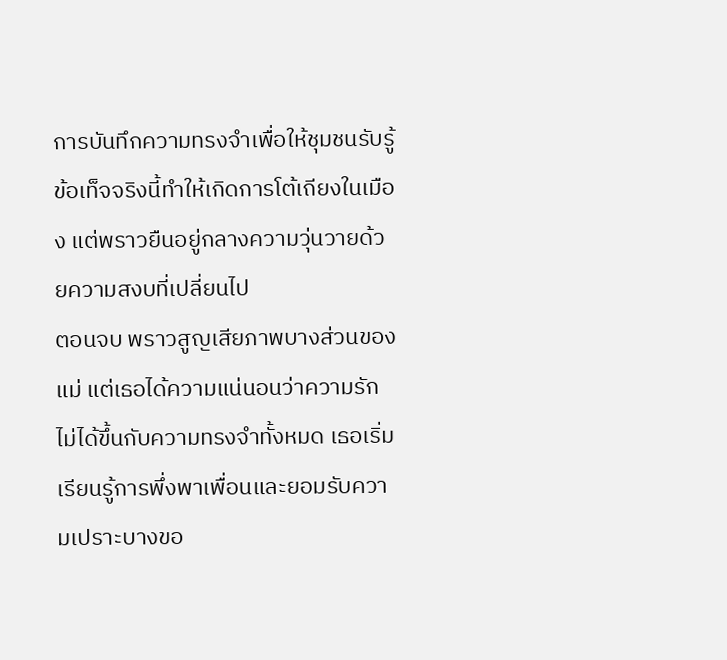การบันทึกความทรงจำเพื่อให้ชุมชนรับรู้ ข้อเท็จจริงนี้ทำให้เกิดการโต้เถียงในเมือง แต่พราวยืนอยู่กลางความวุ่นวายด้วยความสงบที่เปลี่ยนไป
ตอนจบ พราวสูญเสียภาพบางส่วนของแม่ แต่เธอได้ความแน่นอนว่าความรักไม่ได้ขึ้นกับความทรงจำทั้งหมด เธอเริ่มเรียนรู้การพึ่งพาเพื่อนและยอมรับความเปราะบางขอ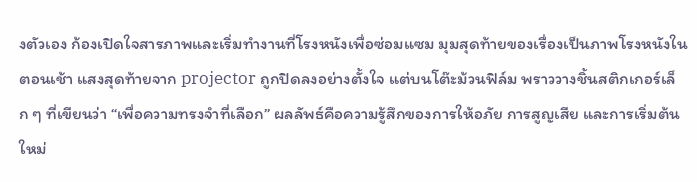งตัวเอง ก้องเปิดใจสารภาพและเริ่มทำงานที่โรงหนังเพื่อซ่อมแซม มุมสุดท้ายของเรื่องเป็นภาพโรงหนังในตอนเช้า แสงสุดท้ายจาก projector ถูกปิดลงอย่างตั้งใจ แต่บนโต๊ะม้วนฟิล์ม พราววางชิ้นสติกเกอร์เล็ก ๆ ที่เขียนว่า “เพื่อความทรงจำที่เลือก” ผลลัพธ์คือความรู้สึกของการให้อภัย การสูญเสีย และการเริ่มต้นใหม่